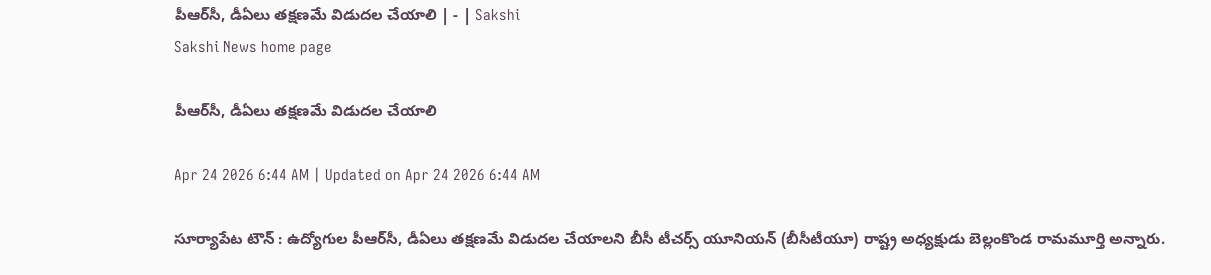పీఆర్‌సీ, డీఏలు తక్షణమే విడుదల చేయాలి | - | Sakshi
Sakshi News home page

పీఆర్‌సీ, డీఏలు తక్షణమే విడుదల చేయాలి

Apr 24 2026 6:44 AM | Updated on Apr 24 2026 6:44 AM

సూర్యాపేట టౌన్‌ : ఉద్యోగుల పీఆర్‌సీ, డీఏలు తక్షణమే విడుదల చేయాలని బీసీ టీచర్స్‌ యూనియన్‌ (బీసీటీయూ) రాష్ట్ర అధ్యక్షుడు బెల్లంకొండ రామమూర్తి అన్నారు.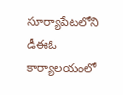సూర్యాపేటలోని డీఈఓ కార్యాలయంలో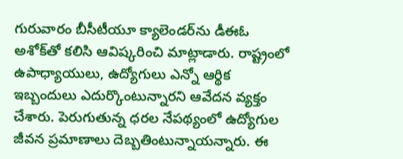గురువారం బీసీటీయూ క్యాలెండర్‌ను డీఈఓ అశోక్‌తో కలిసి ఆవిష్కరించి మాట్లాడారు. రాష్ట్రంలో ఉపాధ్యాయులు, ఉద్యోగులు ఎన్నో ఆర్థిక ఇబ్బందులు ఎదుర్కొంటున్నారని ఆవేదన వ్యక్తం చేశారు. పెరుగుతున్న ధరల నేపథ్యంలో ఉద్యోగుల జీవన ప్రమాణాలు దెబ్బతింటున్నాయన్నారు. ఈ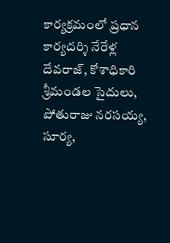కార్యక్రమంలో ప్రధాన కార్యదర్శి నేరేళ్ల దేవరాజ్‌, కోశాధికారి శ్రీమండల సైదులు, పోతురాజు నరసయ్య, సూర్య,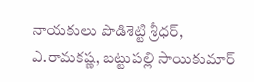నాయకులు పొడిశెట్టి శ్రీధర్‌, ఎ.రామకష్ణ, బట్టుపల్లి సాయికుమార్‌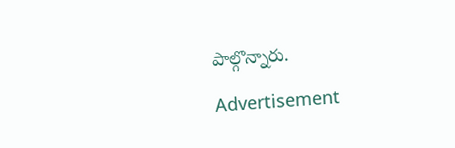పాల్గొన్నారు.

Advertisement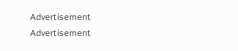Advertisement
Advertisement